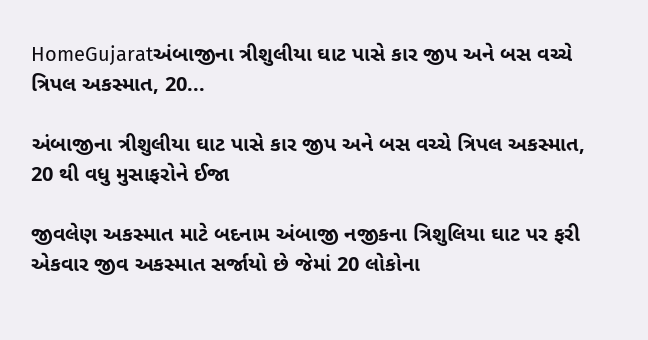HomeGujaratઅંબાજીના ત્રીશુલીયા ઘાટ પાસે કાર જીપ અને બસ વચ્ચે ત્રિપલ અકસ્માત, 20...

અંબાજીના ત્રીશુલીયા ઘાટ પાસે કાર જીપ અને બસ વચ્ચે ત્રિપલ અકસ્માત, 20 થી વધુ મુસાફરોને ઈજા

જીવલેણ અકસ્માત માટે બદનામ અંબાજી નજીકના ત્રિશુલિયા ઘાટ પર ફરી એકવાર જીવ અકસ્માત સર્જાયો છે જેમાં 20 લોકોના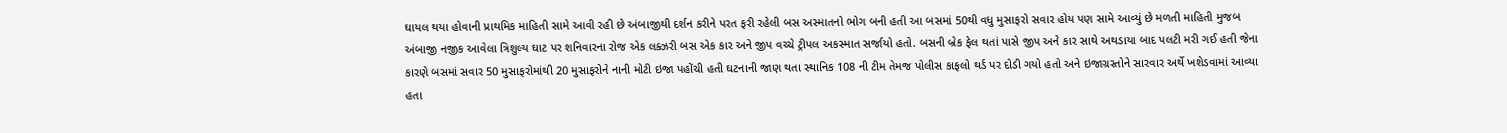ઘાયલ થયા હોવાની પ્રાથમિક માહિતી સામે આવી રહી છે અંબાજીથી દર્શન કરીને પરત ફરી રહેલી બસ અસ્માતનો ભોગ બની હતી આ બસમાં 50થી વધુ મુસાફરો સવાર હોય પણ સામે આવ્યું છે મળતી માહિતી મુજબ અંબાજી નજીક આવેલા ત્રિશુલ્ય ઘાટ પર શનિવારના રોજ એક લક્ઝરી બસ એક કાર અને જીપ વચ્ચે ટ્રીપલ અકસ્માત સર્જાયો હતો. બસની બ્રેક ફેલ થતાં પાસે જીપ અને કાર સાથે અથડાયા બાદ પલટી મરી ગઈ હતી જેના કારણે બસમાં સવાર 50 મુસાફરોમાંથી 20 મુસાફરોને નાની મોટી ઇજા પહોંચી હતી ઘટનાની જાણ થતા સ્થાનિક 108 ની ટીમ તેમજ પોલીસ કાફલો થર્ડ પર દોડી ગયો હતો અને ઇજાગ્રસ્તોને સારવાર અર્થે ખશેડવામાં આવ્યા હતા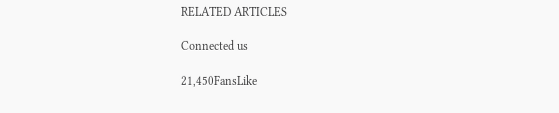RELATED ARTICLES

Connected us

21,450FansLike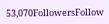53,070FollowersFollow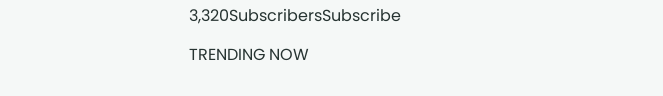3,320SubscribersSubscribe

TRENDING NOW